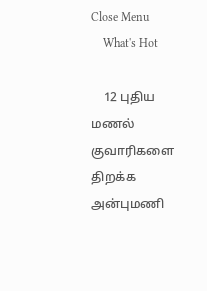Close Menu
    What's Hot

    12 புதிய மணல் குவாரிகளை திறக்க அன்புமணி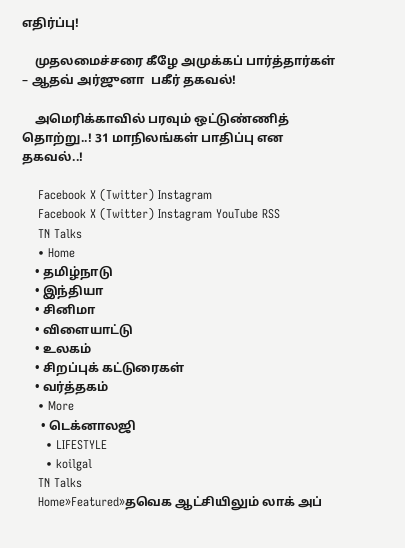எதிர்ப்பு!

    முதலமைச்சரை கீழே அமுக்கப் பார்த்தார்கள் – ஆதவ் அர்ஜுனா  பகீர் தகவல்!

    அமெரிக்காவில் பரவும் ஒட்டுண்ணித் தொற்று..! 31 மாநிலங்கள் பாதிப்பு என தகவல்..!

    Facebook X (Twitter) Instagram
    Facebook X (Twitter) Instagram YouTube RSS
    TN Talks
    • Home
    • தமிழ்நாடு
    • இந்தியா
    • சினிமா
    • விளையாட்டு
    • உலகம்
    • சிறப்புக் கட்டுரைகள்
    • வர்த்தகம்
    • More
      • டெக்னாலஜி
      • LIFESTYLE
      • koilgal
    TN Talks
    Home»Featured»தவெக ஆட்சியிலும் லாக் அப்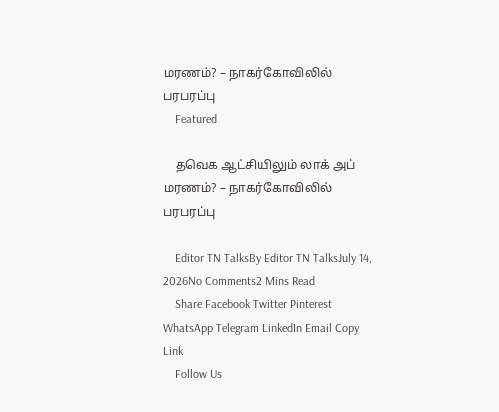மரணம்? – நாகர்கோவிலில் பரபரப்பு
    Featured

    தவெக ஆட்சியிலும் லாக் அப் மரணம்? – நாகர்கோவிலில் பரபரப்பு

    Editor TN TalksBy Editor TN TalksJuly 14, 2026No Comments2 Mins Read
    Share Facebook Twitter Pinterest WhatsApp Telegram LinkedIn Email Copy Link
    Follow Us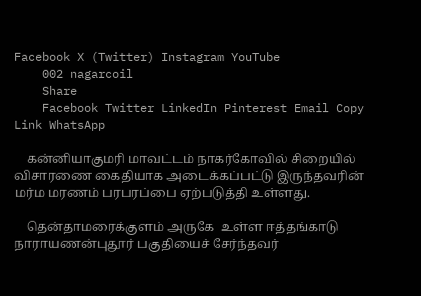Facebook X (Twitter) Instagram YouTube
    002 nagarcoil
    Share
    Facebook Twitter LinkedIn Pinterest Email Copy Link WhatsApp

    கன்னியாகுமரி மாவட்டம் நாகர்கோவில் சிறையில் விசாரணை கைதியாக அடைக்கப்பட்டு இருந்தவரின் மர்ம மரணம் பரபரப்பை ஏற்படுத்தி உள்ளது.

    தென்தாமரைக்குளம் அருகே  உள்ள ஈத்தங்காடு நாராயணன்புதூர் பகுதியைச் சேர்ந்தவர்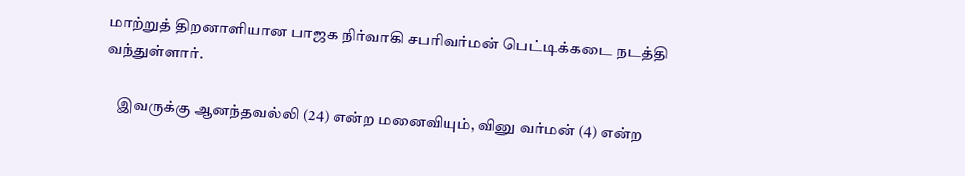மாற்றுத் திறனாளியான பாஜக நிர்வாகி சபரிவர்மன் பெட்டிக்கடை நடத்தி வந்துள்ளார்.

    இவருக்கு ஆனந்தவல்லி (24) என்ற மனைவியும், வினு வர்மன் (4) என்ற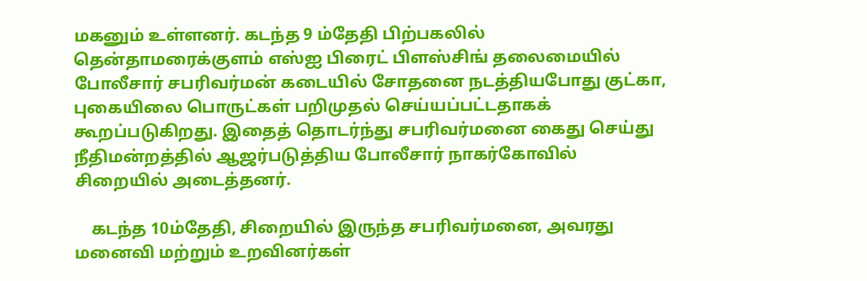மகனும் உள்ளனர். கடந்த 9 ம்தேதி பிற்பகலில் தென்தாமரைக்குளம் எஸ்ஐ பிரைட் பிளஸ்சிங் தலைமையில் போலீசார் சபரிவர்மன் கடையில் சோதனை நடத்தியபோது குட்கா, புகையிலை பொருட்கள் பறிமுதல் செய்யப்பட்டதாகக் கூறப்படுகிறது. இதைத் தொடர்ந்து சபரிவர்மனை கைது செய்து நீதிமன்றத்தில் ஆஜர்படுத்திய போலீசார் நாகர்கோவில் சிறையில் அடைத்தனர்.

    கடந்த 10ம்தேதி, சிறையில் இருந்த சபரிவர்மனை, அவரது மனைவி மற்றும் உறவினர்கள்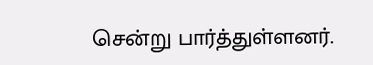சென்று பார்த்துள்ளனர்.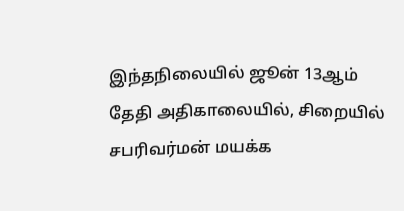இந்தநிலையில் ஜூன் 13ஆம் தேதி அதிகாலையில், சிறையில் சபரிவர்மன் மயக்க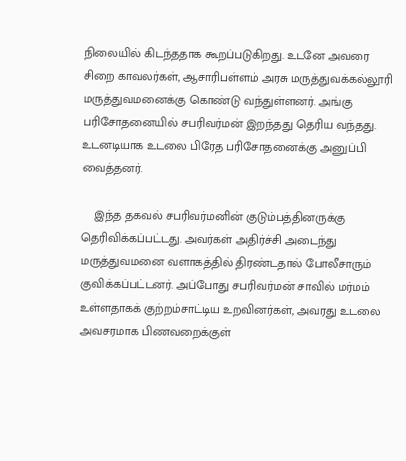நிலையில் கிடந்ததாக கூறப்படுகிறது. உடனே அவரை சிறை காவலர்கள், ஆசாரிபள்ளம் அரசு மருத்துவக்கல்லூரி மருத்துவமனைக்கு கொண்டு வந்துள்ளனர். அங்கு பரிசோதனையில் சபரிவர்மன் இறந்தது தெரிய வந்தது. உடனடியாக உடலை பிரேத பரிசோதனைக்கு அனுப்பி வைத்தனர்.

    இந்த தகவல் சபரிவர்மனின் குடும்பத்தினருக்கு தெரிவிக்கப்பட்டது. அவர்கள் அதிர்ச்சி அடைந்து மருத்துவமனை வளாகத்தில் திரண்டதால் போலீசாரும் குவிக்கப்பட்டனர். அப்போது சபரிவர்மன் சாவில் மர்மம் உள்ளதாகக் குற்றம்சாட்டிய உறவினர்கள், அவரது உடலை அவசரமாக பிணவறைக்குள்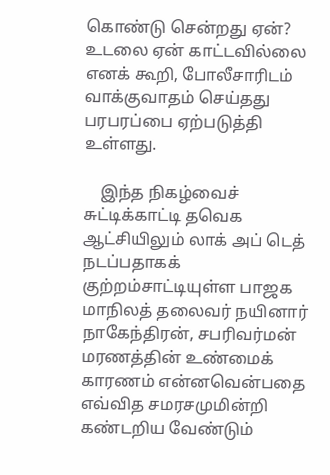கொண்டு சென்றது ஏன்? உடலை ஏன் காட்டவில்லை எனக் கூறி, போலீசாரிடம் வாக்குவாதம் செய்தது பரபரப்பை ஏற்படுத்தி உள்ளது.

    இந்த நிகழ்வைச் சுட்டிக்காட்டி தவெக ஆட்சியிலும் லாக் அப் டெத் நடப்பதாகக் குற்றம்சாட்டியுள்ள பாஜக மாநிலத் தலைவர் நயினார் நாகேந்திரன், சபரிவர்மன் மரணத்தின் உண்மைக் காரணம் என்னவென்பதை எவ்வித சமரசமுமின்றி கண்டறிய வேண்டும்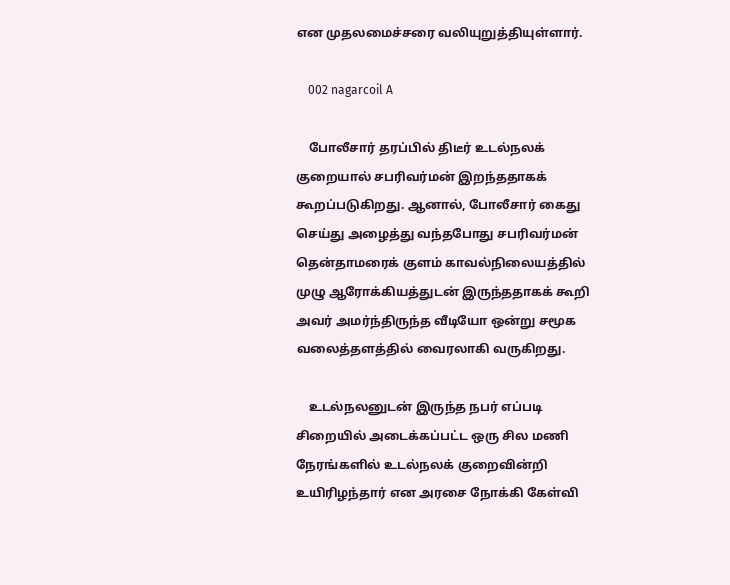என முதலமைச்சரை வலியுறுத்தியுள்ளார்.

    002 nagarcoil A

    போலீசார் தரப்பில் திடீர் உடல்நலக் குறையால் சபரிவர்மன் இறந்ததாகக் கூறப்படுகிறது. ஆனால், போலீசார் கைது செய்து அழைத்து வந்தபோது சபரிவர்மன் தென்தாமரைக் குளம் காவல்நிலையத்தில் முழு ஆரோக்கியத்துடன் இருந்ததாகக் கூறி அவர் அமர்ந்திருந்த வீடியோ ஒன்று சமூக வலைத்தளத்தில் வைரலாகி வருகிறது.

    உடல்நலனுடன் இருந்த நபர் எப்படி சிறையில் அடைக்கப்பட்ட ஒரு சில மணி நேரங்களில் உடல்நலக் குறைவின்றி உயிரிழந்தார் என அரசை நோக்கி கேள்வி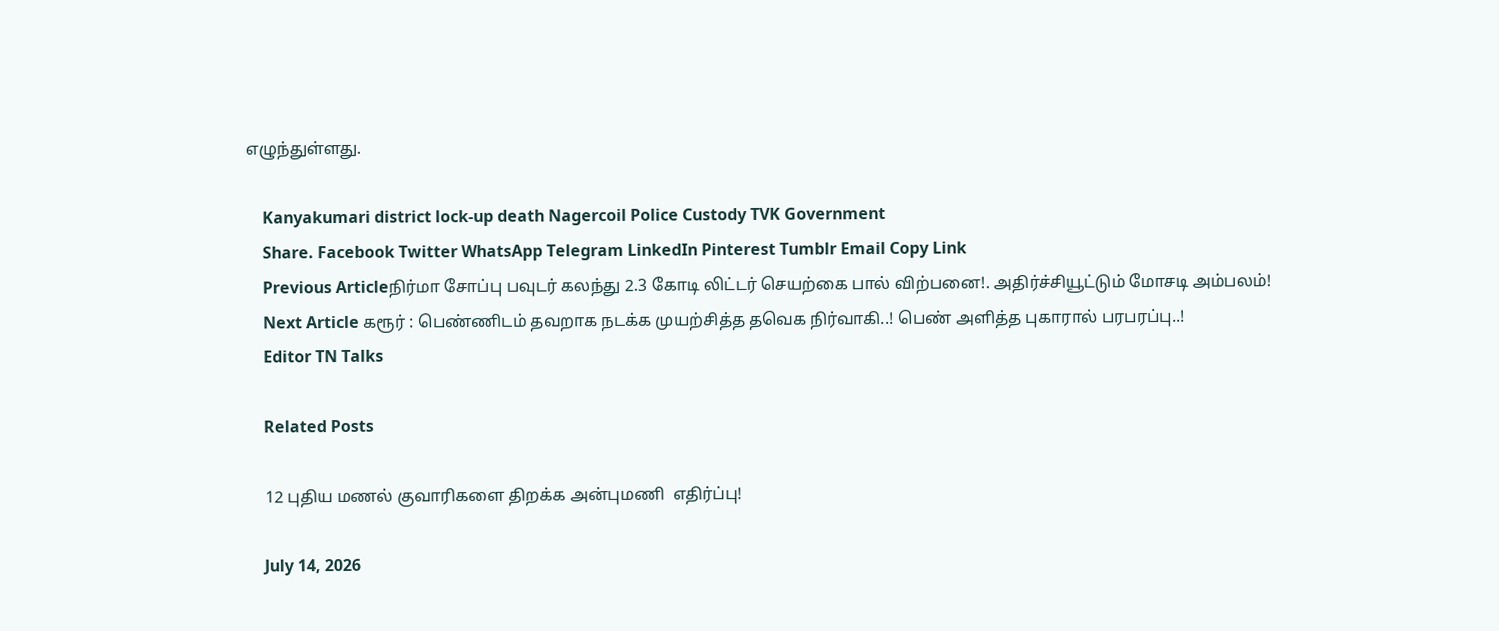எழுந்துள்ளது.

    Kanyakumari district lock-up death Nagercoil Police Custody TVK Government
    Share. Facebook Twitter WhatsApp Telegram LinkedIn Pinterest Tumblr Email Copy Link
    Previous Articleநிர்மா சோப்பு பவுடர் கலந்து 2.3 கோடி லிட்டர் செயற்கை பால் விற்பனை!. அதிர்ச்சியூட்டும் மோசடி அம்பலம்!
    Next Article கரூர் : பெண்ணிடம் தவறாக நடக்க முயற்சித்த தவெக நிர்வாகி..! பெண் அளித்த புகாரால் பரபரப்பு..!
    Editor TN Talks

    Related Posts

    12 புதிய மணல் குவாரிகளை திறக்க அன்புமணி  எதிர்ப்பு!

    July 14, 2026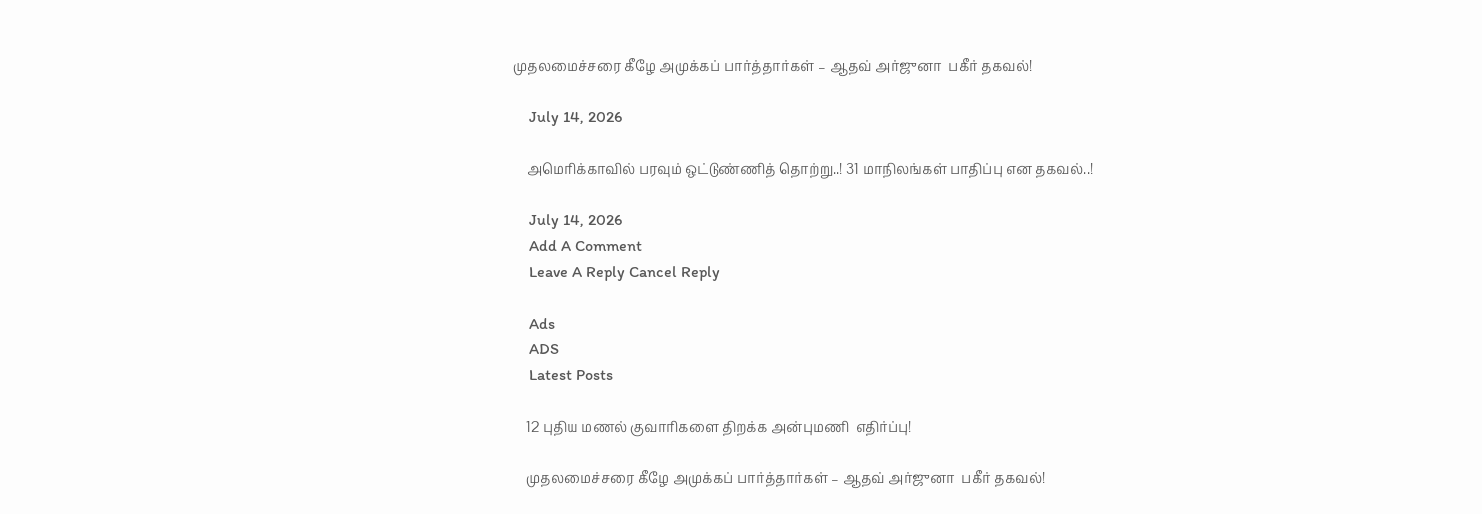முதலமைச்சரை கீழே அமுக்கப் பார்த்தார்கள் – ஆதவ் அர்ஜுனா  பகீர் தகவல்!

    July 14, 2026

    அமெரிக்காவில் பரவும் ஒட்டுண்ணித் தொற்று..! 31 மாநிலங்கள் பாதிப்பு என தகவல்..!

    July 14, 2026
    Add A Comment
    Leave A Reply Cancel Reply

    Ads
    ADS
    Latest Posts

    12 புதிய மணல் குவாரிகளை திறக்க அன்புமணி  எதிர்ப்பு!

    முதலமைச்சரை கீழே அமுக்கப் பார்த்தார்கள் – ஆதவ் அர்ஜுனா  பகீர் தகவல்!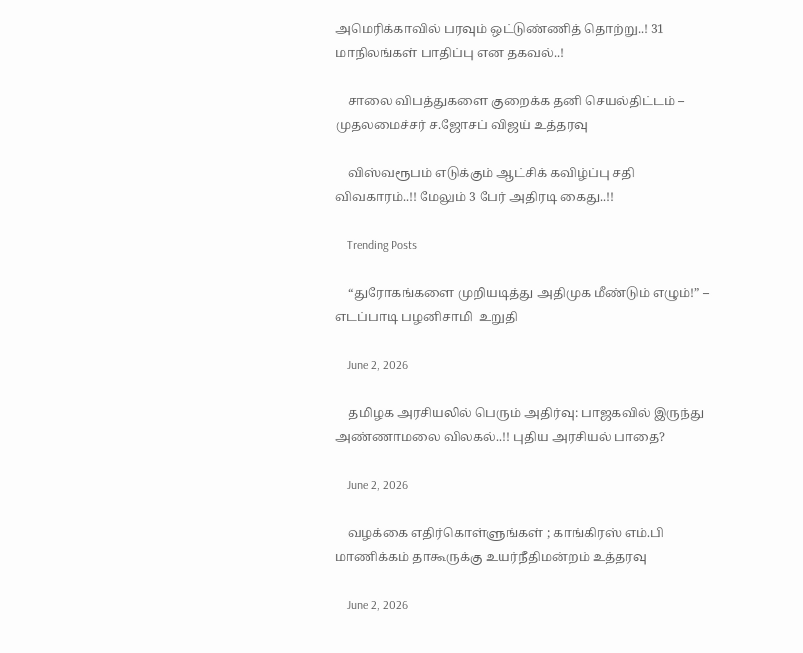அமெரிக்காவில் பரவும் ஒட்டுண்ணித் தொற்று..! 31 மாநிலங்கள் பாதிப்பு என தகவல்..!

    சாலை விபத்துகளை குறைக்க தனி செயல்திட்டம் – முதலமைச்சர் ச.ஜோசப் விஜய் உத்தரவு

    விஸ்வரூபம் எடுக்கும் ஆட்சிக் கவிழ்ப்பு சதி விவகாரம்..!! மேலும் 3 பேர் அதிரடி கைது..!!

    Trending Posts

    “துரோகங்களை முறியடித்து அதிமுக மீண்டும் எழும்!” – எடப்பாடி பழனிசாமி  உறுதி

    June 2, 2026

    தமிழக அரசியலில் பெரும் அதிர்வு: பாஜகவில் இருந்து அண்ணாமலை விலகல்..!! புதிய அரசியல் பாதை?

    June 2, 2026

    வழக்கை எதிர்கொள்ளுங்கள் ; காங்கிரஸ் எம்.பி மாணிக்கம் தாகூருக்கு உயர்நீதிமன்றம் உத்தரவு

    June 2, 2026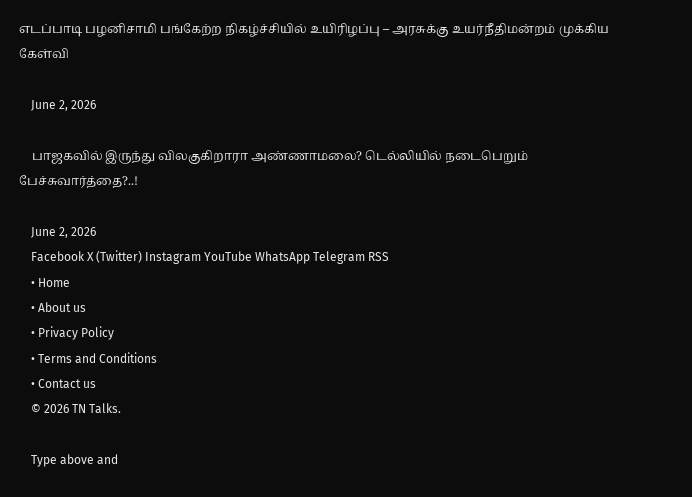எடப்பாடி பழனிசாமி பங்கேற்ற நிகழ்ச்சியில் உயிரிழப்பு – அரசுக்கு உயர்நீதிமன்றம் முக்கிய கேள்வி

    June 2, 2026

    பாஜகவில் இருந்து விலகுகிறாரா அண்ணாமலை? டெல்லியில் நடைபெறும் பேச்சுவார்த்தை?..!

    June 2, 2026
    Facebook X (Twitter) Instagram YouTube WhatsApp Telegram RSS
    • Home
    • About us
    • Privacy Policy
    • Terms and Conditions
    • Contact us
    © 2026 TN Talks.

    Type above and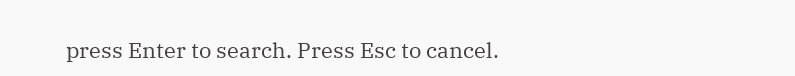press Enter to search. Press Esc to cancel.